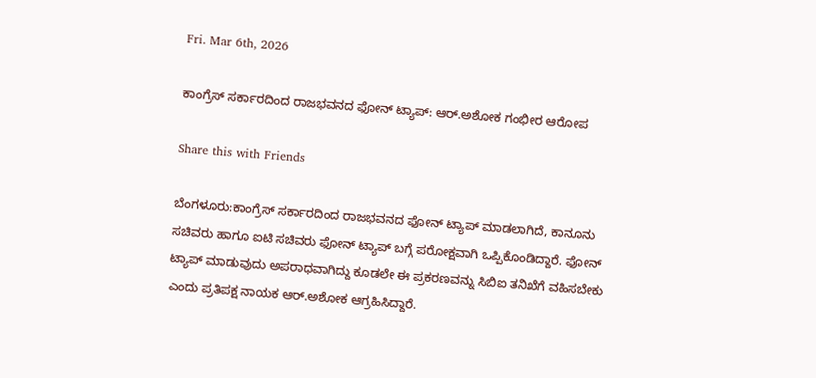Fri. Mar 6th, 2026

ಕಾಂಗ್ರೆಸ್‌ ಸರ್ಕಾರದಿಂದ ರಾಜಭವನದ ಫೋನ್‌ ಟ್ಯಾಪ್‌: ಆರ್‌.ಅಶೋಕ ಗಂಭೀರ ಆರೋಪ

Share this with Friends

ಬೆಂಗಳೂರು:ಕಾಂಗ್ರೆಸ್‌ ಸರ್ಕಾರದಿಂದ ರಾಜಭವನದ ಫೋನ್‌ ಟ್ಯಾಪ್‌ ಮಾಡಲಾಗಿದೆ, ಕಾನೂನು ಸಚಿವರು ಹಾಗೂ ಐಟಿ ಸಚಿವರು ಫೋನ್‌ ಟ್ಯಾಪ್‌ ಬಗ್ಗೆ ಪರೋಕ್ಷವಾಗಿ ಒಪ್ಪಿಕೊಂಡಿದ್ದಾರೆ. ಫೋನ್‌ ಟ್ಯಾಪ್‌ ಮಾಡುವುದು ಅಪರಾಧವಾಗಿದ್ದು ಕೂಡಲೇ ಈ ಪ್ರಕರಣವನ್ನು ಸಿಬಿಐ ತನಿಖೆಗೆ ವಹಿಸಬೇಕು ಎಂದು ಪ್ರತಿಪಕ್ಷ ನಾಯಕ ಆರ್‌.ಅಶೋಕ ಆಗ್ರಹಿಸಿದ್ದಾರೆ.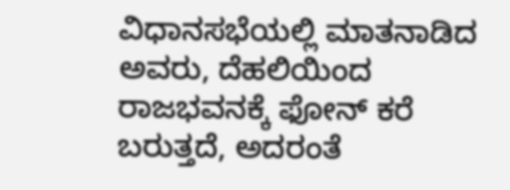ವಿಧಾನಸಭೆಯಲ್ಲಿ ಮಾತನಾಡಿದ ಅವರು, ದೆಹಲಿಯಿಂದ ರಾಜಭವನಕ್ಕೆ ಫೋನ್‌ ಕರೆ ಬರುತ್ತದೆ, ಅದರಂತೆ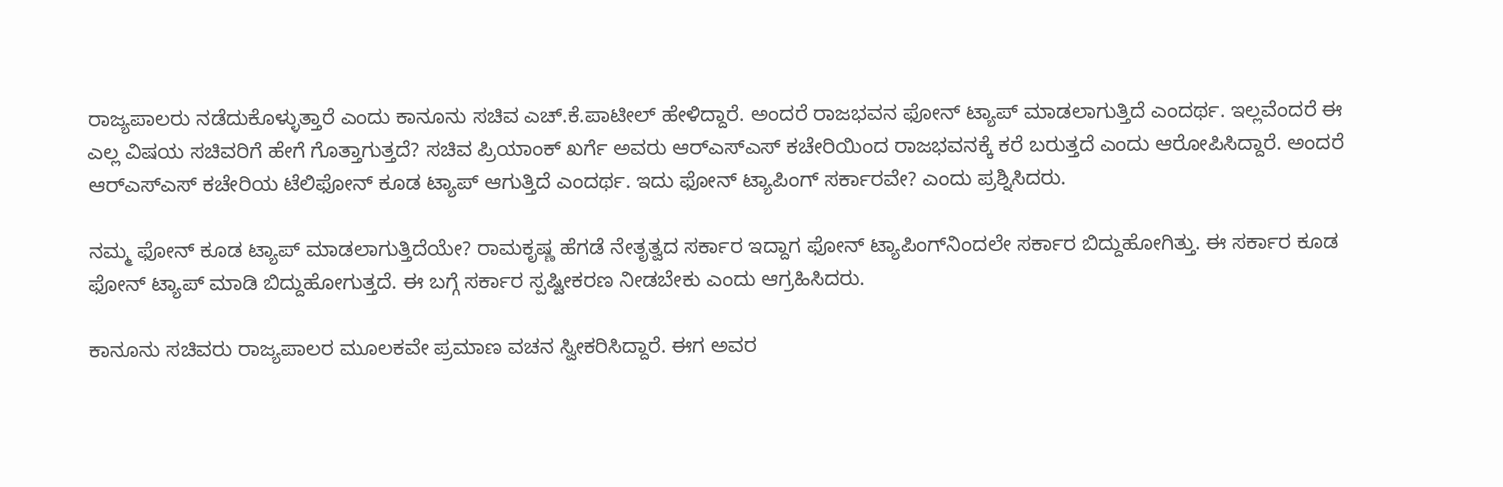ರಾಜ್ಯಪಾಲರು ನಡೆದುಕೊಳ್ಳುತ್ತಾರೆ ಎಂದು ಕಾನೂನು ಸಚಿವ ಎಚ್‌.ಕೆ.ಪಾಟೀಲ್‌ ಹೇಳಿದ್ದಾರೆ. ಅಂದರೆ ರಾಜಭವನ ಫೋನ್‌ ಟ್ಯಾಪ್‌ ಮಾಡಲಾಗುತ್ತಿದೆ ಎಂದರ್ಥ. ಇಲ್ಲವೆಂದರೆ ಈ ಎಲ್ಲ ವಿಷಯ ಸಚಿವರಿಗೆ ಹೇಗೆ ಗೊತ್ತಾಗುತ್ತದೆ? ಸಚಿವ ಪ್ರಿಯಾಂಕ್‌ ಖರ್ಗೆ ಅವರು ಆರ್‌ಎಸ್‌ಎಸ್‌ ಕಚೇರಿಯಿಂದ ರಾಜಭವನಕ್ಕೆ ಕರೆ ಬರುತ್ತದೆ ಎಂದು ಆರೋಪಿಸಿದ್ದಾರೆ. ಅಂದರೆ ಆರ್‌ಎಸ್‌ಎಸ್‌ ಕಚೇರಿಯ ಟೆಲಿಫೋನ್‌ ಕೂಡ ಟ್ಯಾಪ್‌ ಆಗುತ್ತಿದೆ ಎಂದರ್ಥ. ಇದು ಫೋನ್‌ ಟ್ಯಾಪಿಂಗ್‌ ಸರ್ಕಾರವೇ? ಎಂದು ಪ್ರಶ್ನಿಸಿದರು.

ನಮ್ಮ ಫೋನ್‌ ಕೂಡ ಟ್ಯಾಪ್‌ ಮಾಡಲಾಗುತ್ತಿದೆಯೇ? ರಾಮಕೃಷ್ಣ ಹೆಗಡೆ ನೇತೃತ್ವದ ಸರ್ಕಾರ ಇದ್ದಾಗ ಫೋನ್‌ ಟ್ಯಾಪಿಂಗ್‌ನಿಂದಲೇ ಸರ್ಕಾರ ಬಿದ್ದುಹೋಗಿತ್ತು. ಈ ಸರ್ಕಾರ ಕೂಡ ಫೋನ್‌ ಟ್ಯಾಪ್‌ ಮಾಡಿ ಬಿದ್ದುಹೋಗುತ್ತದೆ. ಈ ಬಗ್ಗೆ ಸರ್ಕಾರ ಸ್ಪಷ್ಟೀಕರಣ ನೀಡಬೇಕು ಎಂದು ಆಗ್ರಹಿಸಿದರು.

ಕಾನೂನು ಸಚಿವರು ರಾಜ್ಯಪಾಲರ ಮೂಲಕವೇ ಪ್ರಮಾಣ ವಚನ ಸ್ವೀಕರಿಸಿದ್ದಾರೆ. ಈಗ ಅವರ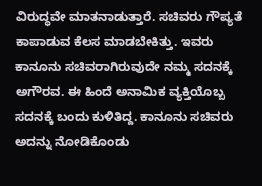ವಿರುದ್ಧವೇ ಮಾತನಾಡುತ್ತಾರೆ. ಸಚಿವರು ಗೌಪ್ಯತೆ ಕಾಪಾಡುವ ಕೆಲಸ ಮಾಡಬೇಕಿತ್ತು. ಇವರು ಕಾನೂನು ಸಚಿವರಾಗಿರುವುದೇ ನಮ್ಮ ಸದನಕ್ಕೆ ಅಗೌರವ. ಈ ಹಿಂದೆ ಅನಾಮಿಕ ವ್ಯಕ್ತಿಯೊಬ್ಬ ಸದನಕ್ಕೆ ಬಂದು ಕುಳಿತಿದ್ದ. ಕಾನೂನು ಸಚಿವರು ಅದನ್ನು ನೋಡಿಕೊಂಡು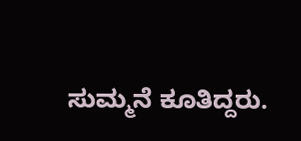ಸುಮ್ಮನೆ ಕೂತಿದ್ದರು.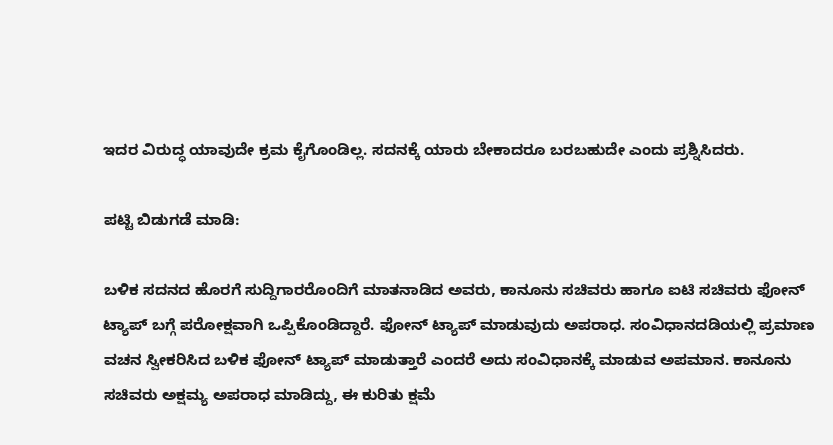ಇದರ ವಿರುದ್ಧ ಯಾವುದೇ ಕ್ರಮ ಕೈಗೊಂಡಿಲ್ಲ. ಸದನಕ್ಕೆ ಯಾರು ಬೇಕಾದರೂ ಬರಬಹುದೇ ಎಂದು ಪ್ರಶ್ನಿಸಿದರು.

ಪಟ್ಟಿ ಬಿಡುಗಡೆ ಮಾಡಿ:

ಬಳಿಕ ಸದನದ ಹೊರಗೆ ಸುದ್ದಿಗಾರರೊಂದಿಗೆ ಮಾತನಾಡಿದ ಅವರು, ಕಾನೂನು ಸಚಿವರು ಹಾಗೂ ಐಟಿ ಸಚಿವರು ಫೋನ್‌ ಟ್ಯಾಪ್‌ ಬಗ್ಗೆ ಪರೋಕ್ಷವಾಗಿ ಒಪ್ಪಿಕೊಂಡಿದ್ದಾರೆ. ಫೋನ್‌ ಟ್ಯಾಪ್‌ ಮಾಡುವುದು ಅಪರಾಧ. ಸಂವಿಧಾನದಡಿಯಲ್ಲಿ ಪ್ರಮಾಣ ವಚನ ಸ್ವೀಕರಿಸಿದ ಬಳಿಕ ಫೋನ್‌ ಟ್ಯಾಪ್‌ ಮಾಡುತ್ತಾರೆ ಎಂದರೆ ಅದು ಸಂವಿಧಾನಕ್ಕೆ ಮಾಡುವ ಅಪಮಾನ. ಕಾನೂನು ಸಚಿವರು ಅಕ್ಷಮ್ಯ ಅಪರಾಧ ಮಾಡಿದ್ದು, ಈ ಕುರಿತು ಕ್ಷಮೆ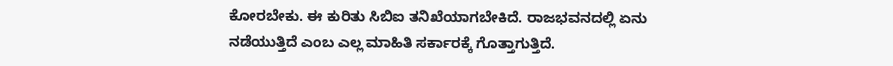ಕೋರಬೇಕು. ಈ ಕುರಿತು ಸಿಬಿಐ ತನಿಖೆಯಾಗಬೇಕಿದೆ. ರಾಜಭವನದಲ್ಲಿ ಏನು ನಡೆಯುತ್ತಿದೆ ಎಂಬ ಎಲ್ಲ ಮಾಹಿತಿ ಸರ್ಕಾರಕ್ಕೆ ಗೊತ್ತಾಗುತ್ತಿದೆ.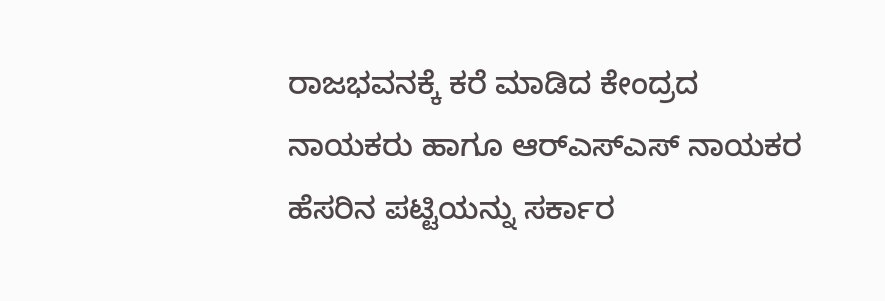ರಾಜಭವನಕ್ಕೆ ಕರೆ ಮಾಡಿದ ಕೇಂದ್ರದ ನಾಯಕರು ಹಾಗೂ ಆರ್‌ಎಸ್‌ಎಸ್‌ ನಾಯಕರ ಹೆಸರಿನ ಪಟ್ಟಿಯನ್ನು ಸರ್ಕಾರ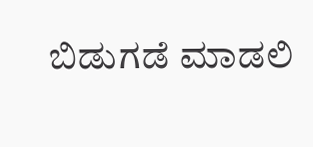ಬಿಡುಗಡೆ ಮಾಡಲಿ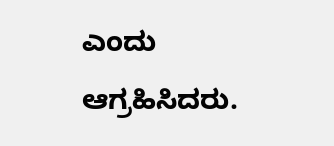ಎಂದು ಆಗ್ರಹಿಸಿದರು.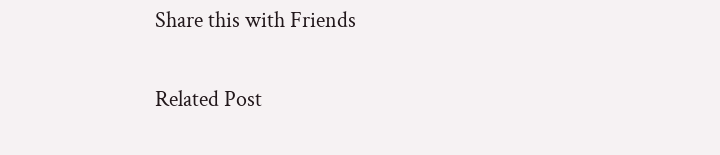Share this with Friends

Related Post